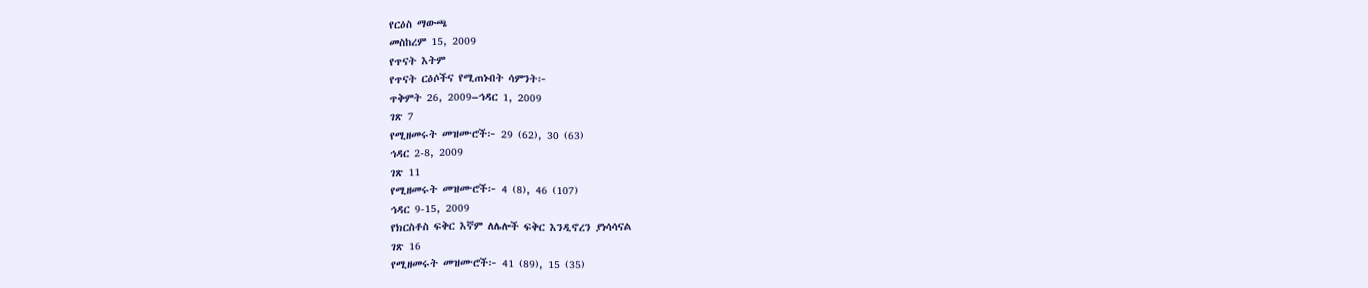የርዕስ ማውጫ
መስከረም 15, 2009
የጥናት እትም
የጥናት ርዕሶችና የሚጠኑበት ሳምንት፦
ጥቅምት 26, 2009–ኅዳር 1, 2009
ገጽ 7
የሚዘመሩት መዝሙሮች፦ 29 (62), 30 (63)
ኅዳር 2-8, 2009
ገጽ 11
የሚዘመሩት መዝሙሮች፦ 4 (8), 46 (107)
ኅዳር 9-15, 2009
የክርስቶስ ፍቅር እኛም ለሌሎች ፍቅር እንዲኖረን ያነሳሳናል
ገጽ 16
የሚዘመሩት መዝሙሮች፦ 41 (89), 15 (35)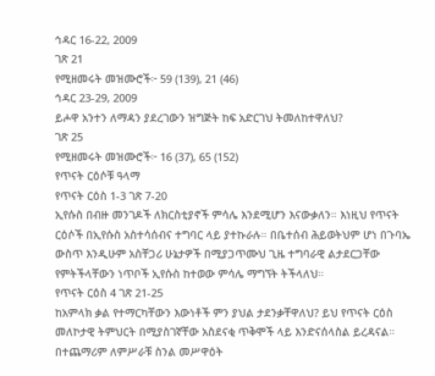ኅዳር 16-22, 2009
ገጽ 21
የሚዘመሩት መዝሙሮች፦ 59 (139), 21 (46)
ኅዳር 23-29, 2009
ይሖዋ አንተን ለማዳን ያደረገውን ዝግጅት ከፍ አድርገህ ትመለከተዋለህ?
ገጽ 25
የሚዘመሩት መዝሙሮች፦ 16 (37), 65 (152)
የጥናት ርዕሶቹ ዓላማ
የጥናት ርዕስ 1-3 ገጽ 7-20
ኢየሱስ በብዙ መንገዶች ለክርስቲያኖች ምሳሌ እንደሚሆን እናውቃለን። እነዚህ የጥናት ርዕሶች በኢየሱስ አስተሳሰብና ተግባር ላይ ያተኩራሉ። በቤተሰብ ሕይወትህም ሆነ በጉባኤ ውስጥ እንዲሁም አስቸጋሪ ሁኔታዎች በሚያጋጥሙህ ጊዜ ተግባራዊ ልታደርጋቸው የምትችላቸውን ነጥቦች ኢየሱስ ከተወው ምሳሌ ማግኘት ትችላለህ።
የጥናት ርዕስ 4 ገጽ 21-25
ከአምላክ ቃል የተማርካቸውን እውነቶች ምን ያህል ታደንቃቸዋለህ? ይህ የጥናት ርዕስ መለኮታዊ ትምህርት በሚያስገኛቸው አስደናቂ ጥቅሞች ላይ እንድናሰላስል ይረዳናል። በተጨማሪም ለምሥራቹ ስንል መሥዋዕት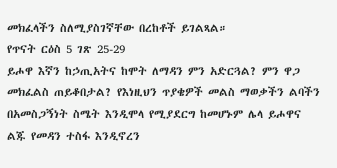መክፈላችን ስለሚያስገኛቸው በረከቶች ይገልጻል።
የጥናት ርዕስ 5 ገጽ 25-29
ይሖዋ እኛን ከኃጢአትና ከሞት ለማዳን ምን አድርጓል? ምን ዋጋ መክፈልስ ጠይቆበታል? የእነዚህን ጥያቄዎች መልስ ማወቃችን ልባችን በአመስጋኝነት ስሜት እንዲሞላ የሚያደርግ ከመሆኑም ሌላ ይሖዋና ልጁ የመዳን ተስፋ እንዲኖረን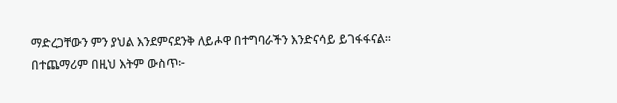ማድረጋቸውን ምን ያህል እንደምናደንቅ ለይሖዋ በተግባራችን እንድናሳይ ይገፋፋናል።
በተጨማሪም በዚህ እትም ውስጥ፦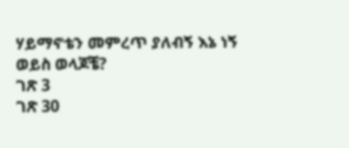ሃይማኖቴን መምረጥ ያለብኝ እኔ ነኝ ወይስ ወላጆቼ?
ገጽ 3
ገጽ 30